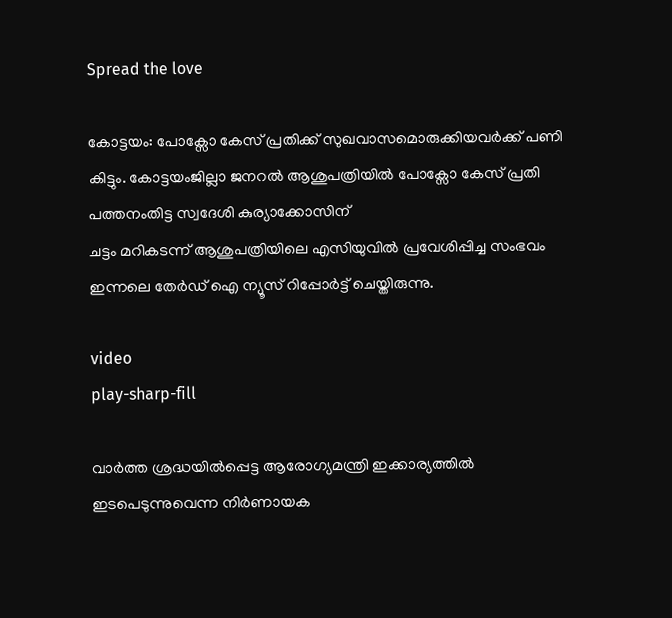Spread the love

കോട്ടയം: പോക്സോ കേസ് പ്രതിക്ക് സുഖവാസമൊരുക്കിയവർക്ക് പണി കിട്ടും. കോട്ടയംജില്ലാ ജനറൽ ആശുപത്രിയിൽ പോക്സോ കേസ് പ്രതി
പത്തനംതിട്ട സ്വദേശി കുര്യാക്കോസിന്
ചട്ടം മറികടന്ന് ആശുപത്രിയിലെ എസിയുവിൽ പ്രവേശിപ്പിച്ച സംഭവം ഇന്നലെ തേർഡ് ഐ ന്യൂസ് റിപ്പോർട്ട് ചെയ്തിരുന്നു.

video
play-sharp-fill

വാർത്ത ശ്രദ്ധയിൽപ്പെട്ട ആരോഗ്യമന്ത്രി ഇക്കാര്യത്തിൽ ഇടപെടുന്നുവെന്ന നിർണായക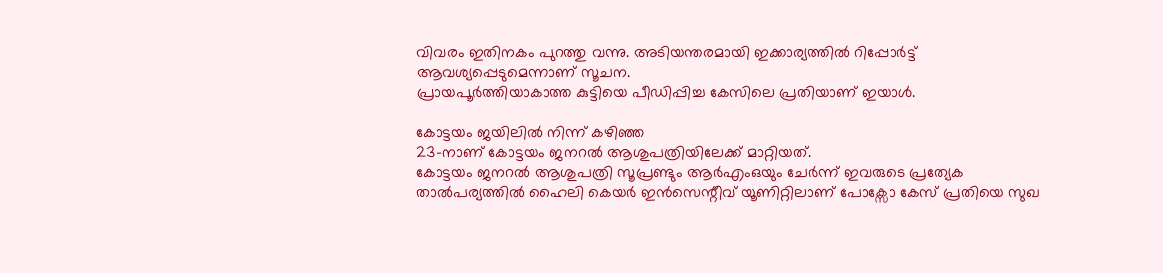വിവരം ഇതിനകം പുറത്തു വന്നു. അടിയന്തരമായി ഇക്കാര്യത്തിൽ റിപ്പോർട്ട് ആവശ്യപ്പെടുമെന്നാണ് സൂചന.
പ്രായപൂർത്തിയാകാത്ത കുട്ടിയെ പീഡിപ്പിച്ച കേസിലെ പ്രതിയാണ് ഇയാൾ.

കോട്ടയം ജയിലിൽ നിന്ന് കഴിഞ്ഞ
23-നാണ് കോട്ടയം ജനറൽ ആശുപത്രിയിലേക്ക് മാറ്റിയത്.
കോട്ടയം ജനറൽ ആശുപത്രി സൂപ്രണ്ടും ആർഎംഒയും ചേർന്ന് ഇവരുടെ പ്രത്യേക താൽപര്യത്തിൽ ഹൈലി കെയർ ഇൻസെന്റീവ് യൂണിറ്റിലാണ് പോക്സോ കേസ് പ്രതിയെ സുഖ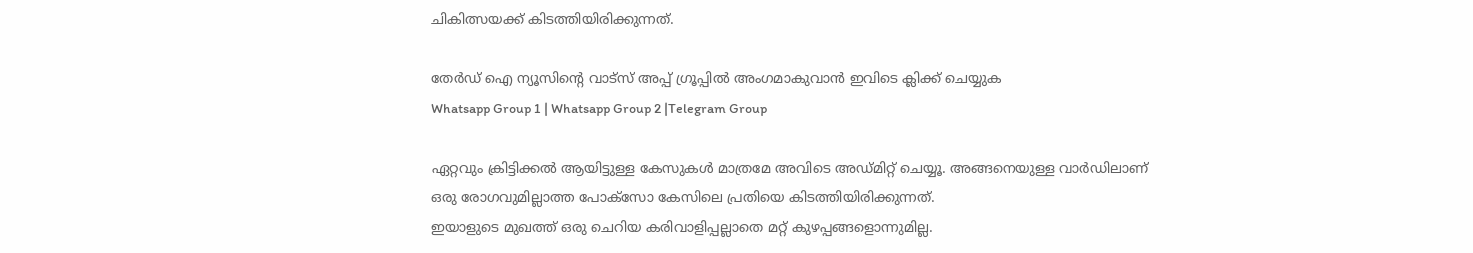ചികിത്സയക്ക് കിടത്തിയിരിക്കുന്നത്.

തേർഡ് ഐ ന്യൂസിന്റെ വാട്സ് അപ്പ് ഗ്രൂപ്പിൽ അംഗമാകുവാൻ ഇവിടെ ക്ലിക്ക് ചെയ്യുക
Whatsapp Group 1 | Whatsapp Group 2 |Telegram Group

ഏറ്റവും ക്രിട്ടിക്കൽ ആയിട്ടുള്ള കേസുകൾ മാത്രമേ അവിടെ അഡ്മിറ്റ് ചെയ്യൂ. അങ്ങനെയുള്ള വാർഡിലാണ് ഒരു രോഗവുമില്ലാത്ത പോക്സോ കേസിലെ പ്രതിയെ കിടത്തിയിരിക്കുന്നത്.
ഇയാളുടെ മുഖത്ത് ഒരു ചെറിയ കരിവാളിപ്പല്ലാതെ മറ്റ് കുഴപ്പങ്ങളൊന്നുമില്ല.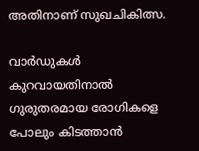അതിനാണ് സുഖചികിത്സ.

വാർഡുകൾ കുറവായതിനാൽ ഗുരുതരമായ രോഗികളെ പോലും കിടത്താൻ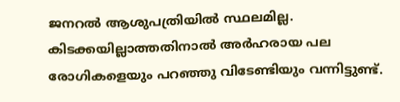ജനറൽ ആശുപത്രിയിൽ സ്ഥലമില്ല. കിടക്കയില്ലാത്തതിനാൽ അർഹരായ പല രോഗികളെയും പറഞ്ഞു വിടേണ്ടിയും വന്നിട്ടുണ്ട്.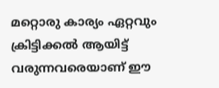മറ്റൊരു കാര്യം ഏറ്റവും ക്രിട്ടിക്കൽ ആയിട്ട് വരുന്നവരെയാണ് ഈ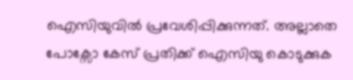ഐസിയുവിൽ പ്രവേശിപ്പിക്കുന്നത്. അല്ലാതെ പോക്സോ കേസ് പ്രതിക്ക് ഐസിയു കൊടുക്കുക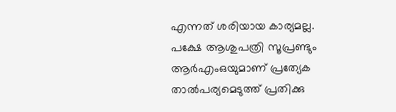എന്നത് ശരിയായ കാര്യമല്ല.
പക്ഷേ ആശുപത്രി സൂപ്രണ്ടും ആർഎംഒയുമാണ് പ്രത്യേക താൽപര്യമെടുത്ത് പ്രതിക്കു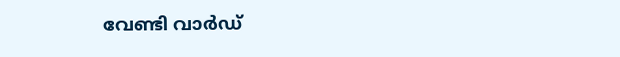വേണ്ടി വാർഡ്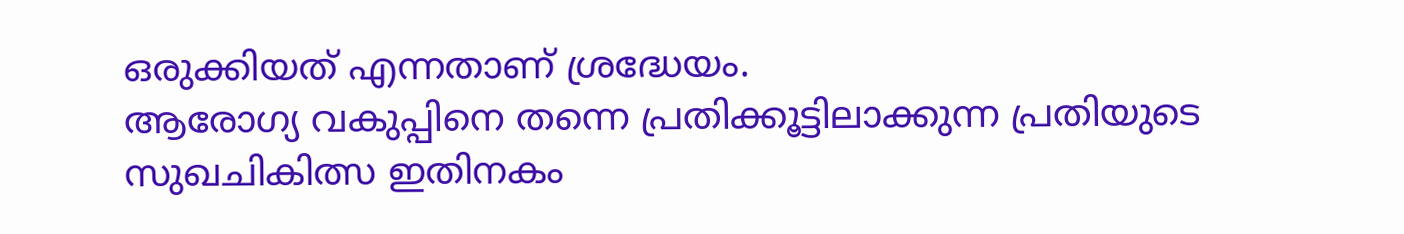ഒരുക്കിയത് എന്നതാണ് ശ്രദ്ധേയം.
ആരോഗ്യ വകുപ്പിനെ തന്നെ പ്രതിക്കൂട്ടിലാക്കുന്ന പ്രതിയുടെ സുഖചികിത്സ ഇതിനകം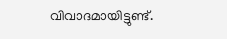വിവാദമായിട്ടുണ്ട്.